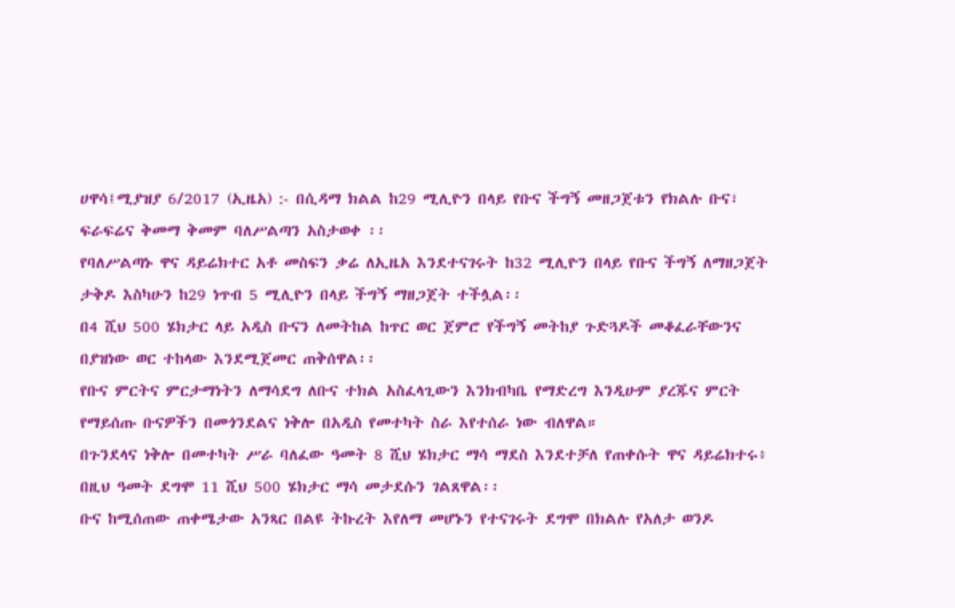ሀዋሳ፤ሚያዝያ 6/2017 (ኢዜአ) :- በሲዳማ ክልል ከ29 ሚሊዮን በላይ የቡና ችግኝ መዘጋጀቱን የክልሉ ቡና፣ ፍራፍሬና ቅመማ ቅመም ባለሥልጣን አስታወቀ ፡፡
የባለሥልጣኑ ዋና ዳይሬክተር አቶ መስፍን ቃሬ ለኢዜአ እንደተናገሩት ከ32 ሚሊዮን በላይ የቡና ችግኝ ለማዘጋጀት ታቅዶ እስካሁን ከ29 ነጥብ 5 ሚሊዮን በላይ ችግኝ ማዘጋጀት ተችሏል፡፡
በ4 ሺህ 500 ሄክታር ላይ አዲስ ቡናን ለመትከል ከጥር ወር ጀምሮ የችግኝ መትከያ ጉድጓዶች መቆፈራቸውንና በያዝነው ወር ተከላው እንደሚጀመር ጠቅሰዋል፡፡
የቡና ምርትና ምርታማነትን ለማሳደግ ለቡና ተክል አስፈላጊውን እንክብካቤ የማድረግ እንዲሁም ያረጁና ምርት የማይሰጡ ቡናዎችን በመጎንደልና ነቅሎ በአዲስ የመተካት ስራ እየተሰራ ነው ብለዋል።
በጉንደላና ነቅሎ በመተካት ሥራ ባለፈው ዓመት 8 ሺህ ሄክታር ማሳ ማደስ እንደተቻለ የጠቀሱት ዋና ዳይሬክተሩ፥ በዚህ ዓመት ደግሞ 11 ሺህ 500 ሄክታር ማሳ መታደሱን ገልጸዋል፡፡
ቡና ከሚሰጠው ጠቀሜታው አንጻር በልዩ ትኩረት እየለማ መሆኑን የተናገሩት ደግሞ በክልሉ የአለታ ወንዶ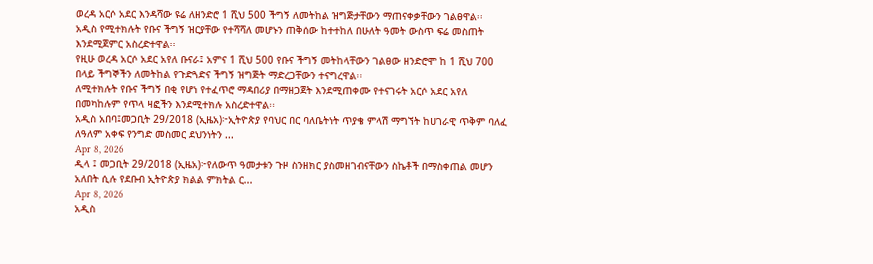ወረዳ አርሶ አደር እንዳሻው ዩሬ ለዘንድሮ 1 ሺህ 500 ችግኝ ለመትከል ዝግጅታቸውን ማጠናቀቃቸውን ገልፀዋል፡፡
አዲስ የሚተክሉት የቡና ችግኝ ዝርያቸው የተሻሻለ መሆኑን ጠቅሰው ከተተከለ በሁለት ዓመት ውስጥ ፍሬ መስጠት እንደሚጀምር አስረድተዋል፡፡
የዚሁ ወረዳ አርሶ አደር አየለ ቡናራ፤ አምና 1 ሺህ 500 የቡና ችግኝ መትከላቸውን ገልፀው ዘንድሮሞ ከ 1 ሺህ 700 በላይ ችግኞችን ለመትከል የጉድጓድና ችግኝ ዝግጅት ማድረጋቸውን ተናግረዋል፡፡
ለሚተክሉት የቡና ችግኝ በቂ የሆነ የተፈጥሮ ማዳበሪያ በማዘጋጀት እንደሚጠቀሙ የተናገሩት አርሶ አደር አየለ በመካከሉም የጥላ ዛፎችን እንደሚተክሉ አስረድተዋል፡፡
አዲስ አበባ፤መጋቢት 29/2018 (ኢዜአ)፦ኢትዮጵያ የባህር በር ባለቤትነት ጥያቄ ምላሽ ማግኘት ከሀገራዊ ጥቅም ባለፈ ለዓለም አቀፍ የንግድ መስመር ደህንነትን ...
Apr 8, 2026
ዲላ ፤ መጋቢት 29/2018 (ኢዜአ)፦የለውጥ ዓመታቱን ጉዞ ስንዘክር ያስመዘገብናቸውን ስኬቶች በማስቀጠል መሆን አለበት ሲሉ የደቡብ ኢትዮጵያ ክልል ምክትል ር...
Apr 8, 2026
አዲስ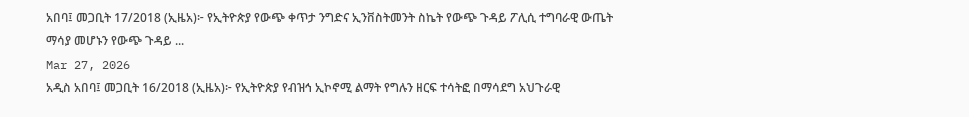አበባ፤ መጋቢት 17/2018 (ኢዜአ)፦ የኢትዮጵያ የውጭ ቀጥታ ንግድና ኢንቨስትመንት ስኬት የውጭ ጉዳይ ፖሊሲ ተግባራዊ ውጤት ማሳያ መሆኑን የውጭ ጉዳይ ...
Mar 27, 2026
አዲስ አበባ፤ መጋቢት 16/2018 (ኢዜአ)፦ የኢትዮጵያ የብዝኅ ኢኮኖሚ ልማት የግሉን ዘርፍ ተሳትፎ በማሳደግ አህጉራዊ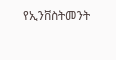የኢንቨስትመንት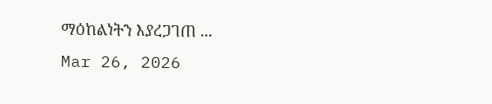ማዕከልነትን እያረጋገጠ ...
Mar 26, 2026